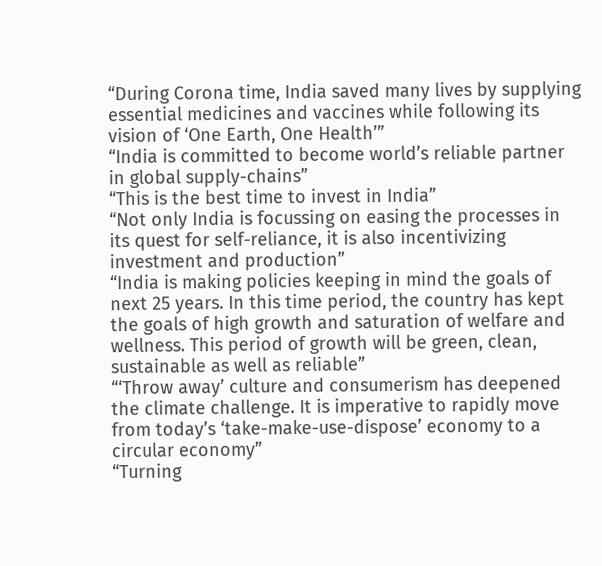“During Corona time, India saved many lives by supplying essential medicines and vaccines while following its vision of ‘One Earth, One Health’”
“India is committed to become world’s reliable partner in global supply-chains”
“This is the best time to invest in India”
“Not only India is focussing on easing the processes in its quest for self-reliance, it is also incentivizing investment and production”
“India is making policies keeping in mind the goals of next 25 years. In this time period, the country has kept the goals of high growth and saturation of welfare and wellness. This period of growth will be green, clean, sustainable as well as reliable”
“‘Throw away’ culture and consumerism has deepened the climate challenge. It is imperative to rapidly move from today’s ‘take-make-use-dispose’ economy to a circular economy”
“Turning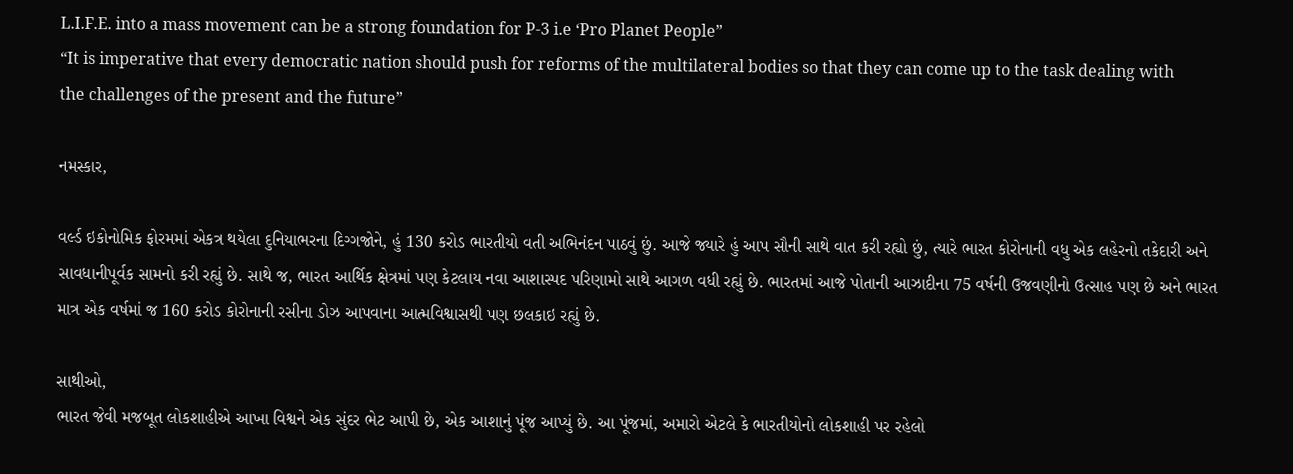L.I.F.E. into a mass movement can be a strong foundation for P-3 i.e ‘Pro Planet People”
“It is imperative that every democratic nation should push for reforms of the multilateral bodies so that they can come up to the task dealing with the challenges of the present and the future”

નમસ્કાર,

વર્લ્ડ ઇકોનોમિક ફોરમમાં એકત્ર થયેલા દુનિયાભરના દિગ્ગજોને, હું 130 કરોડ ભારતીયો વતી અભિનંદન પાઠવું છું. આજે જ્યારે હું આપ સૌની સાથે વાત કરી રહ્યો છું, ત્યારે ભારત કોરોનાની વધુ એક લહેરનો તકેદારી અને સાવધાનીપૂર્વક સામનો કરી રહ્યું છે. સાથે જ, ભારત આર્થિક ક્ષેત્રમાં પણ કેટલાય નવા આશાસ્પદ પરિણામો સાથે આગળ વધી રહ્યું છે. ભારતમાં આજે પોતાની આઝાદીના 75 વર્ષની ઉજવણીનો ઉત્સાહ પણ છે અને ભારત માત્ર એક વર્ષમાં જ 160 કરોડ કોરોનાની રસીના ડોઝ આપવાના આત્મવિશ્વાસથી પણ છલકાઇ રહ્યું છે.

સાથીઓ,
ભારત જેવી મજબૂત લોકશાહીએ આખા વિશ્વને એક સુંદર ભેટ આપી છે, એક આશાનું પૂંજ આપ્યું છે. આ પૂંજમાં, અમારો એટલે કે ભારતીયોનો લોકશાહી પર રહેલો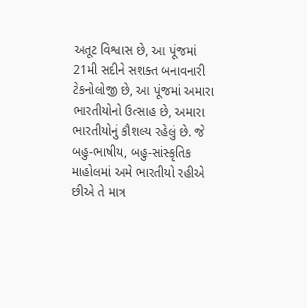અતૂટ વિશ્વાસ છે, આ પૂંજમાં 21મી સદીને સશક્ત બનાવનારી ટેકનોલોજી છે, આ પૂંજમાં અમારા ભારતીયોનો ઉત્સાહ છે, અમારા ભારતીયોનું કૌશલ્ય રહેલું છે. જે બહુ-ભાષીય, બહુ-સાંસ્કૃતિક માહોલમાં અમે ભારતીયો રહીએ છીએ તે માત્ર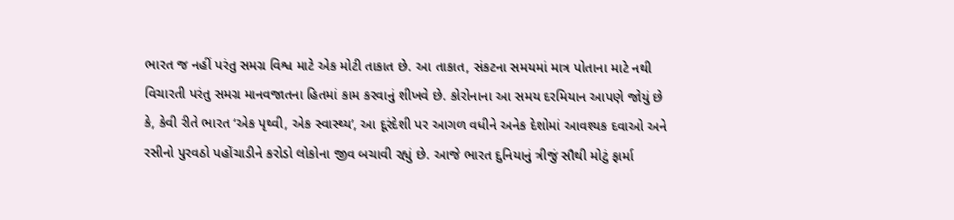ભારત જ નહીં પરંતુ સમગ્ર વિશ્વ માટે એક મોટી તાકાત છે. આ તાકાત, સંકટના સમયમાં માત્ર પોતાના માટે નથી વિચારતી પરંતુ સમગ્ર માનવજાતના હિતમાં કામ કરવાનું શીખવે છે. કોરોનાના આ સમય દરમિયાન આપણે જોયું છે કે, કેવી રીતે ભારત ‘એક પૃથ્વી, એક સ્વાસ્થ્ય’, આ દૂરંદેશી પર આગળ વધીને અનેક દેશોમાં આવશ્યક દવાઓ અને રસીનો પુરવઠો પહોંચાડીને કરોડો લોકોના જીવ બચાવી રહ્યું છે. આજે ભારત દુનિયાનું ત્રીજું સૌથી મોટું ફાર્મા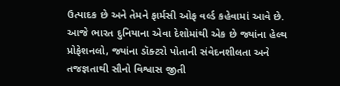ઉત્પાદક છે અને તેમને ફાર્મસી ઓફ વર્લ્ડ કહેવામાં આવે છે. આજે ભારત દુનિયાના એવા દેશોમાંથી એક છે જ્યાંના હેલ્થ પ્રોફેશનલો, જ્યાંના ડૉક્ટરો પોતાની સંવેદનશીલતા અને તજજ્ઞતાથી સૌનો વિશ્વાસ જીતી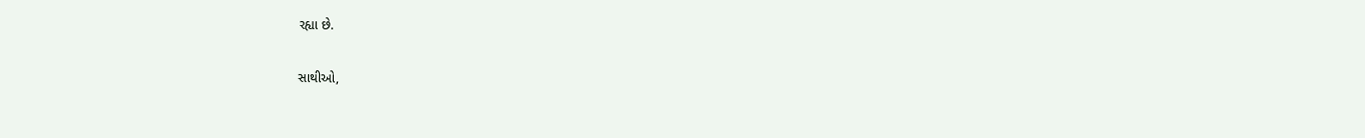રહ્યા છે.

સાથીઓ,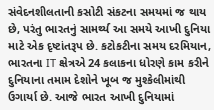સંવેદનશીલતાની કસોટી સંકટના સમયમાં જ થાય છે, પરંતુ ભારતનું સામર્થ્ય આ સમયે આખી દુનિયા માટે એક દૃષ્ટાંતરૂપ છે. કટોકટીના સમય દરમિયાન, ભારતના IT ક્ષેત્રએ 24 કલાકના ધોરણે કામ કરીને દુનિયાના તમામ દેશોને ખૂબ જ મુશ્કેલીમાંથી ઉગાર્યા છે. આજે ભારત આખી દુનિયામાં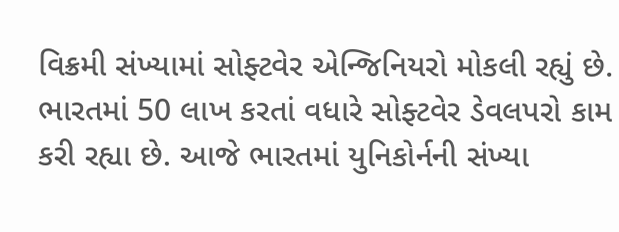વિક્રમી સંખ્યામાં સોફ્ટવેર એન્જિનિયરો મોકલી રહ્યું છે. ભારતમાં 50 લાખ કરતાં વધારે સોફ્ટવેર ડેવલપરો કામ કરી રહ્યા છે. આજે ભારતમાં યુનિકોર્નની સંખ્યા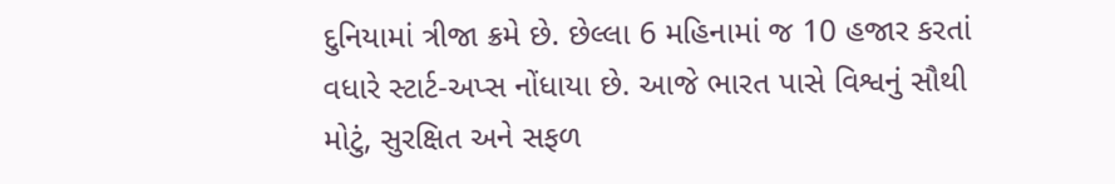દુનિયામાં ત્રીજા ક્રમે છે. છેલ્લા 6 મહિનામાં જ 10 હજાર કરતાં વધારે સ્ટાર્ટ-અપ્સ નોંધાયા છે. આજે ભારત પાસે વિશ્વનું સૌથી મોટું, સુરક્ષિત અને સફળ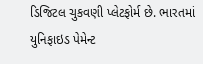ડિજિટલ ચુકવણી પ્લેટફોર્મ છે. ભારતમાં યુનિફાઇડ પેમેન્ટ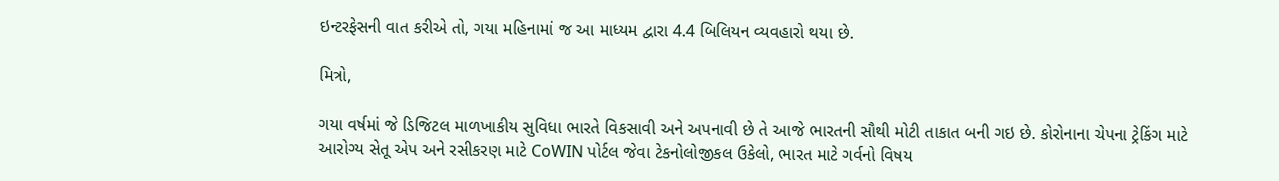ઇન્ટરફેસની વાત કરીએ તો, ગયા મહિનામાં જ આ માધ્યમ દ્વારા 4.4 બિલિયન વ્યવહારો થયા છે.

મિત્રો,

ગયા વર્ષમાં જે ડિજિટલ માળખાકીય સુવિધા ભારતે વિકસાવી અને અપનાવી છે તે આજે ભારતની સૌથી મોટી તાકાત બની ગઇ છે. કોરોનાના ચેપના ટ્રેકિંગ માટે આરોગ્ય સેતૂ એપ અને રસીકરણ માટે CoWIN પોર્ટલ જેવા ટેકનોલોજીકલ ઉકેલો, ભારત માટે ગર્વનો વિષય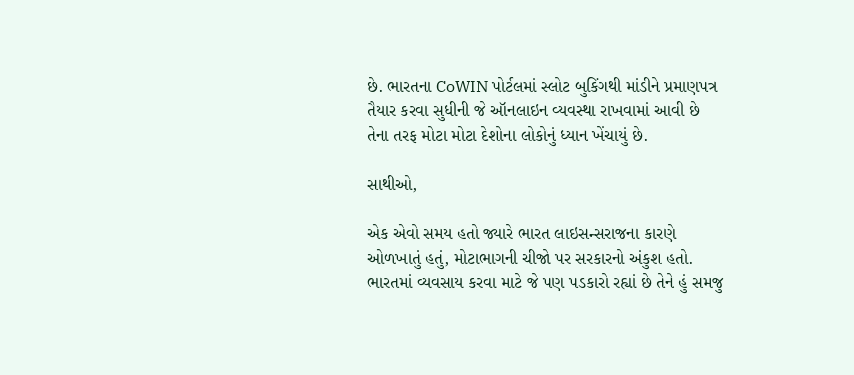છે. ભારતના CoWIN પોર્ટલમાં સ્લોટ બુકિંગથી માંડીને પ્રમાણપત્ર તૈયાર કરવા સુધીની જે ઑનલાઇન વ્યવસ્થા રાખવામાં આવી છે તેના તરફ મોટા મોટા દેશોના લોકોનું ધ્યાન ખેંચાયું છે.

સાથીઓ,

એક એવો સમય હતો જ્યારે ભારત લાઇસન્સરાજના કારણે ઓળખાતું હતું, મોટાભાગની ચીજો પર સરકારનો અંકુશ હતો. ભારતમાં વ્યવસાય કરવા માટે જે પણ પડકારો રહ્યાં છે તેને હું સમજુ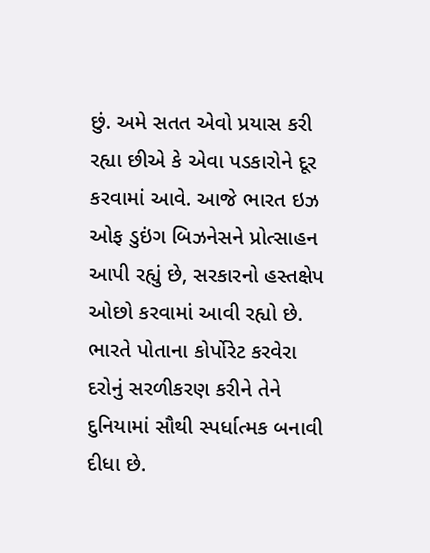છું. અમે સતત એવો પ્રયાસ કરી રહ્યા છીએ કે એવા પડકારોને દૂર કરવામાં આવે. આજે ભારત ઇઝ ઓફ ડુઇંગ બિઝનેસને પ્રોત્સાહન આપી રહ્યું છે, સરકારનો હસ્તક્ષેપ ઓછો કરવામાં આવી રહ્યો છે. ભારતે પોતાના કોર્પોરેટ કરવેરા દરોનું સરળીકરણ કરીને તેને દુનિયામાં સૌથી સ્પર્ધાત્મક બનાવી દીધા છે.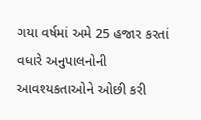ગયા વર્ષમાં અમે 25 હજાર કરતાં વધારે અનુપાલનોની આવશ્યકતાઓને ઓછી કરી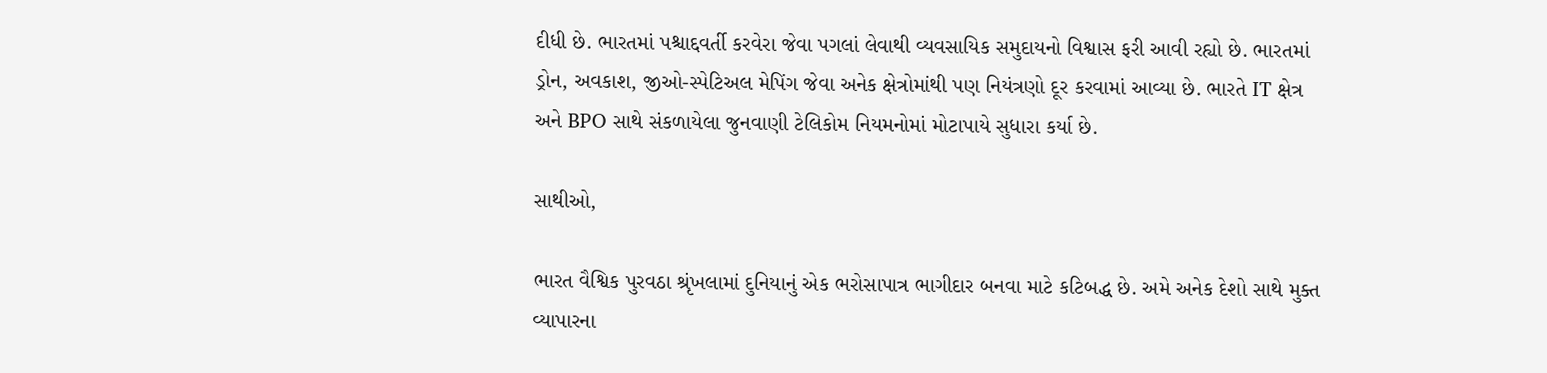દીધી છે. ભારતમાં પશ્ચાદ્દવર્તી કરવેરા જેવા પગલાં લેવાથી વ્યવસાયિક સમુદાયનો વિશ્વાસ ફરી આવી રહ્યો છે. ભારતમાં ડ્રોન, અવકાશ, જીઓ-સ્પેટિઅલ મેપિંગ જેવા અનેક ક્ષેત્રોમાંથી પણ નિયંત્રણો દૂર કરવામાં આવ્યા છે. ભારતે IT ક્ષેત્ર અને BPO સાથે સંકળાયેલા જુનવાણી ટેલિકોમ નિયમનોમાં મોટાપાયે સુધારા કર્યા છે.

સાથીઓ,

ભારત વૈશ્વિક પુરવઠા શ્રૃંખલામાં દુનિયાનું એક ભરોસાપાત્ર ભાગીદાર બનવા માટે કટિબદ્ધ છે. અમે અનેક દેશો સાથે મુક્ત વ્યાપારના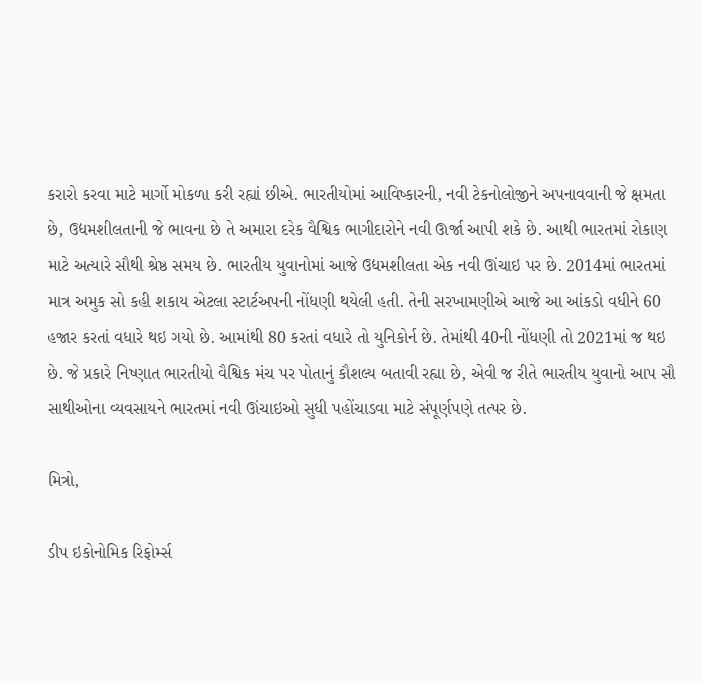કરારો કરવા માટે માર્ગો મોકળા કરી રહ્યાં છીએ. ભારતીયોમાં આવિષ્કારની, નવી ટેકનોલોજીને અપનાવવાની જે ક્ષમતા છે, ઉદ્યમશીલતાની જે ભાવના છે તે અમારા દરેક વૈશ્વિક ભાગીદારોને નવી ઊર્જા આપી શકે છે. આથી ભારતમાં રોકાણ માટે અત્યારે સૌથી શ્રેષ્ઠ સમય છે. ભારતીય યુવાનોમાં આજે ઉદ્યમશીલતા એક નવી ઊંચાઇ પર છે. 2014માં ભારતમાં માત્ર અમુક સો કહી શકાય એટલા સ્ટાર્ટઅપની નોંધણી થયેલી હતી. તેની સરખામણીએ આજે આ આંકડો વધીને 60 હજાર કરતાં વધારે થઇ ગયો છે. આમાંથી 80 કરતાં વધારે તો યુનિકોર્ન છે. તેમાંથી 40ની નોંધણી તો 2021માં જ થઇ છે. જે પ્રકારે નિષ્ણાત ભારતીયો વૈશ્વિક મંચ પર પોતાનું કૌશલ્ય બતાવી રહ્યા છે, એવી જ રીતે ભારતીય યુવાનો આપ સૌ સાથીઓના વ્યવસાયને ભારતમાં નવી ઊંચાઇઓ સુધી પહોંચાડવા માટે સંપૂર્ણપણે તત્પર છે.

મિત્રો,

ડીપ ઇકોનોમિક રિફોર્મ્સ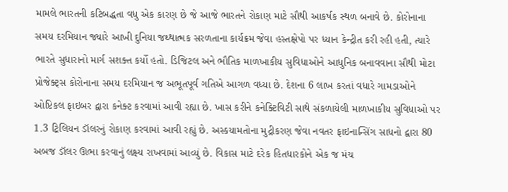મામલે ભારતની કટિબદ્ધતા વધુ એક કારણ છે જે આજે ભારતને રોકાણ માટે સૌથી આકર્ષક સ્થળ બનાવે છે. કોરોનાના સમય દરમિયાન જ્યારે આખી દુનિયા જથ્થાત્મક સરળતાના કાર્યક્રમ જેવા હસ્તક્ષેપો પર ધ્યાન કેન્દ્રીત કરી રહી હતી, ત્યારે ભારતે સુધારાનો માર્ગ સશક્ત કર્યો હતો. ડિજિટલ અને ભૌતિક માળખાકીય સુવિધાઓને આધુનિક બનાવવાના સૌથી મોટા પ્રોજેક્ટ્સ કોરોનાના સમય દરમિયાન જ અભૂતપૂર્વ ગતિએ આગળ વધ્યા છે. દેશના 6 લાખ કરતાં વધારે ગામડાઓને ઓપ્ટિકલ ફાઇબર દ્વારા કનેક્ટ કરવામાં આવી રહ્યા છે. ખાસ કરીને કનેક્ટિવિટી સાથે સંકળાયેલી માળખાકીય સુવિધાઓ પર 1.3 ટ્રિલિયન ડૉલરનું રોકાણ કરવામાં આવી રહ્યું છે. અસ્કયામતોના મુદ્રીકરણ જેવા નવતર ફાઇનાન્સિંગ સાધનો દ્વારા 80 અબજ ડૉલર ઊભા કરવાનું લક્ષ્ય રાખવામાં આવ્યું છે. વિકાસ માટે દરેક હિતધારકોને એક જ મંચ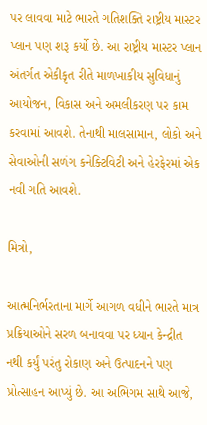પર લાવવા માટે ભારતે ગતિશક્તિ રાષ્ટ્રીય માસ્ટર પ્લાન પણ શરૂ કર્યો છે. આ રાષ્ટ્રીય માસ્ટર પ્લાન અંતર્ગત એકીકૃત રીતે માળખાકીય સુવિધાનું આયોજન, વિકાસ અને અમલીકરણ પર કામ કરવામાં આવશે. તેનાથી માલસામાન, લોકો અને સેવાઓની સળંગ કનેક્ટિવિટી અને હેરફેરમાં એક નવી ગતિ આવશે.

મિત્રો,

આત્મનિર્ભરતાના માર્ગે આગળ વધીને ભારતે માત્ર પ્રક્રિયાઓને સરળ બનાવવા પર ધ્યાન કેન્દ્રીત નથી કર્યું પરંતુ રોકાણ અને ઉત્પાદનને પણ પ્રોત્સાહન આપ્યું છે. આ અભિગમ સાથે આજે,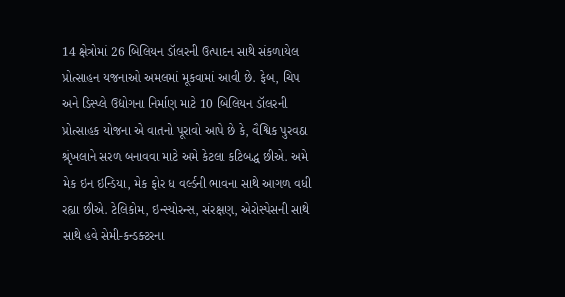14 ક્ષેત્રોમાં 26 બિલિયન ડૉલરની ઉત્પાદન સાથે સંકળાયેલ પ્રોત્સાહન યજનાઓ અમલમાં મૂકવામાં આવી છે. ફેબ, ચિપ અને ડિસ્પ્લે ઉદ્યોગના નિર્માણ માટે 10 બિલિયન ડૉલરની પ્રોત્સાહક યોજના એ વાતનો પૂરાવો આપે છે કે, વૈશ્વિક પુરવઠા શ્રૃંખલાને સરળ બનાવવા માટે અમે કેટલા કટિબદ્ધ છીએ. અમે મેક ઇન ઇન્ડિયા, મેક ફોર ધ વર્લ્ડની ભાવના સાથે આગળ વધી રહ્યા છીએ. ટેલિકોમ, ઇન્સ્યોરન્સ, સંરક્ષણ, એરોસ્પેસની સાથે સાથે હવે સેમી-કન્ડક્ટરના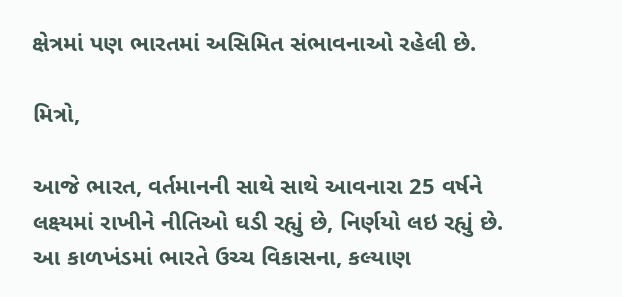ક્ષેત્રમાં પણ ભારતમાં અસિમિત સંભાવનાઓ રહેલી છે.

મિત્રો,

આજે ભારત, વર્તમાનની સાથે સાથે આવનારા 25 વર્ષને લક્ષ્યમાં રાખીને નીતિઓ ઘડી રહ્યું છે, નિર્ણયો લઇ રહ્યું છે. આ કાળખંડમાં ભારતે ઉચ્ચ વિકાસના, કલ્યાણ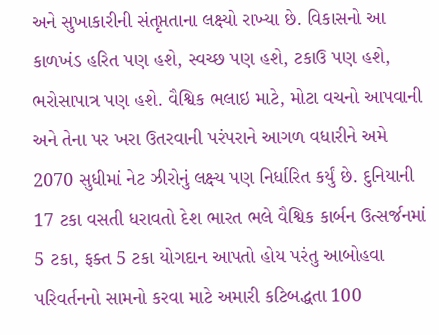અને સુખાકારીની સંતૃપ્તતાના લક્ષ્યો રાખ્યા છે. વિકાસનો આ કાળખંડ હરિત પણ હશે, સ્વચ્છ પણ હશે, ટકાઉ પણ હશે, ભરોસાપાત્ર પણ હશે. વૈશ્વિક ભલાઇ માટે, મોટા વચનો આપવાની અને તેના પર ખરા ઉતરવાની પરંપરાને આગળ વધારીને અમે 2070 સુધીમાં નેટ ઝીરોનું લક્ષ્ય પણ નિર્ધારિત કર્યું છે. દુનિયાની 17 ટકા વસતી ધરાવતો દેશ ભારત ભલે વૈશ્વિક કાર્બન ઉત્સર્જનમાં 5 ટકા, ફક્ત 5 ટકા યોગદાન આપતો હોય પરંતુ આબોહવા પરિવર્તનનો સામનો કરવા માટે અમારી કટિબદ્ધતા 100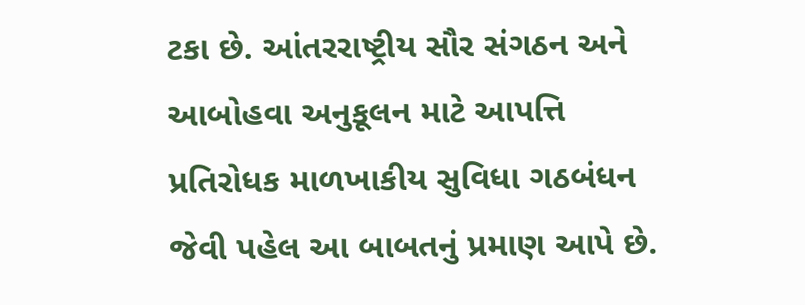ટકા છે. આંતરરાષ્ટ્રીય સૌર સંગઠન અને આબોહવા અનુકૂલન માટે આપત્તિ પ્રતિરોધક માળખાકીય સુવિધા ગઠબંધન જેવી પહેલ આ બાબતનું પ્રમાણ આપે છે.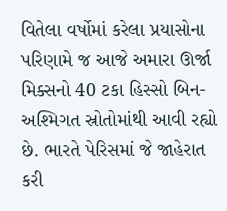વિતેલા વર્ષોમાં કરેલા પ્રયાસોના પરિણામે જ આજે અમારા ઊર્જા મિક્સનો 40 ટકા હિસ્સો બિન-અશ્મિગત સ્રોતોમાંથી આવી રહ્યો છે. ભારતે પેરિસમાં જે જાહેરાત કરી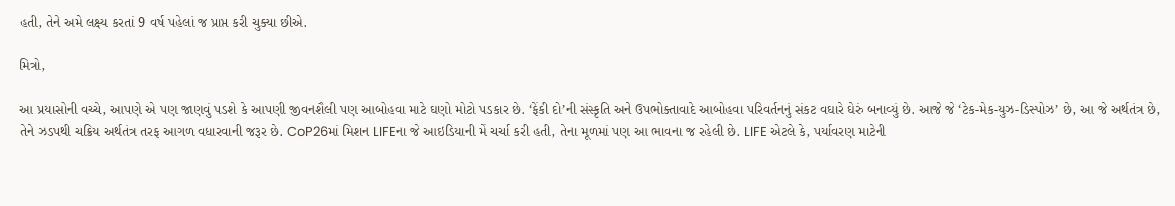હતી, તેને અમે લક્ષ્ય કરતાં 9 વર્ષ પહેલાં જ પ્રાપ્ત કરી ચુક્યા છીએ.

મિત્રો,

આ પ્રયાસોની વચ્ચે, આપણે એ પણ જાણવું પડશે કે આપણી જીવનશૈલી પણ આબોહવા માટે ઘણો મોટો પડકાર છે. ‘ફેંકી દો’ની સંસ્કૃતિ અને ઉપભોક્તાવાદે આબોહવા પરિવર્તનનું સંકટ વઘારે ઘેરું બનાવ્યું છે. આજે જે ‘ટેક-મેક-યુઝ-ડિસ્પોઝ’ છે, આ જે અર્થતંત્ર છે, તેને ઝડપથી ચક્રિય અર્થતંત્ર તરફ આગળ વધારવાની જરૂર છે. CoP26માં મિશન LIFEના જે આઇડિયાની મેં ચર્ચા કરી હતી, તેના મૂળમાં પણ આ ભાવના જ રહેલી છે. LIFE એટલે કે, પર્યાવરણ માટેની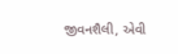જીવનશૈલી, એવી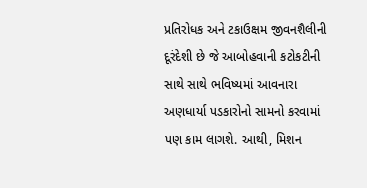પ્રતિરોધક અને ટકાઉક્ષમ જીવનશૈલીની દૂરંદેશી છે જે આબોહવાની કટોકટીની સાથે સાથે ભવિષ્યમાં આવનારા અણધાર્યા પડકારોનો સામનો કરવામાં પણ કામ લાગશે. આથી, મિશન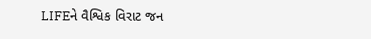LIFEને વૈશ્વિક વિરાટ જન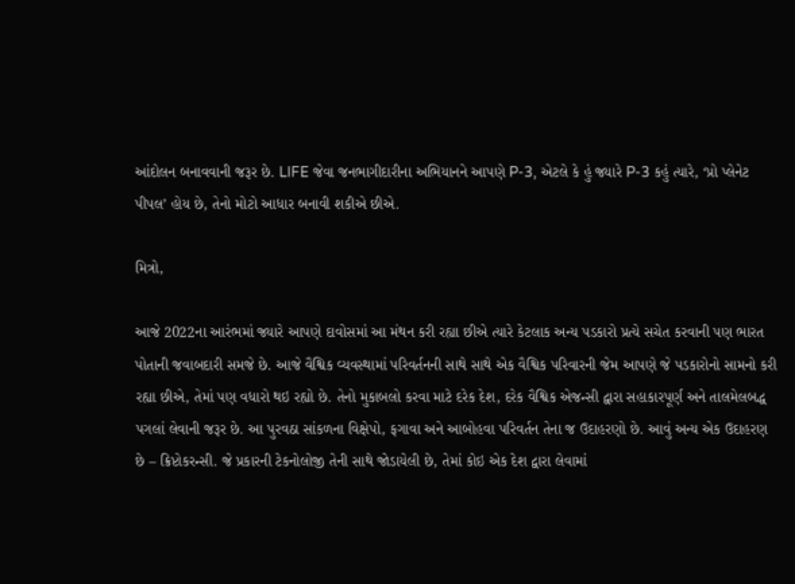આંદોલન બનાવવાની જરૂર છે. LIFE જેવા જનભાગીદારીના અભિયાનને આપણે P-3, એટલે કે હું જ્યારે P-3 કહું ત્યારે, ‘પ્રો પ્લેનેટ પીપલ’ હોય છે, તેનો મોટો આધાર બનાવી શકીએ છીએ.

મિત્રો,

આજે 2022ના આરંભમાં જ્યારે આપણે દાવોસમાં આ મંથન કરી રહ્યા છીએ ત્યારે કેટલાક અન્ય પડકારો પ્રત્યે સચેત કરવાની પણ ભારત પોતાની જવાબદારી સમજે છે. આજે વૈશ્વિક વ્યવસ્થામાં પરિવર્તનની સાથે સાથે એક વૈશ્વિક પરિવારની જેમ આપણે જે પડકારોનો સામનો કરી રહ્યા છીએ, તેમાં પણ વધારો થઇ રહ્યો છે. તેનો મુકાબલો કરવા માટે દરેક દેશ, દરેક વૈશ્વિક એજન્સી દ્વારા સહાકારપૂર્ણ અને તાલમેલબદ્ધ પગલાં લેવાની જરૂર છે. આ પુરવઠા સાંકળના વિક્ષેપો, ફગાવા અને આબોહવા પરિવર્તન તેના જ ઉદાહરણો છે. આવું અન્ય એક ઉદાહરણ છે – ક્રિપ્ટોકરન્સી. જે પ્રકારની ટેકનોલોજી તેની સાથે જોડાયેલી છે, તેમાં કોઇ એક દેશ દ્વારા લેવામાં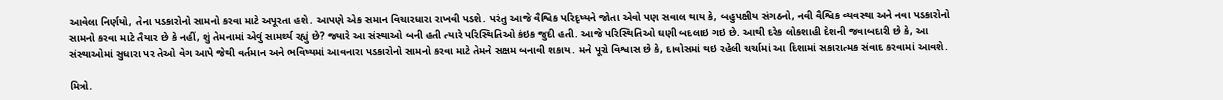આવેલા નિર્ણયો, તેના પડકારોનો સામનો કરવા માટે અપૂરતા હશે. આપણે એક સમાન વિચારધારા રાખવી પડશે. પરંતુ આજે વૈશ્વિક પરિદૃષ્યને જોતા એવો પણ સવાલ થાય કે, બહુપક્ષીય સંગઠનો, નવી વૈશ્વિક વ્યવસ્થા અને નવા પડકારોનો સામનો કરવા માટે તૈયાર છે કે નહીં, શું તેમનામાં એવું સામર્થ્ય રહ્યું છે? જ્યારે આ સંસ્થાઓ બની હતી ત્યારે પરિસ્થિતિઓ કંઇક જુદી હતી. આજે પરિસ્થિતિઓ ઘણી બદલાઇ ગઇ છે. આથી દરેક લોકશાહી દેશની જવાબદારી છે કે, આ સંસ્થાઓમાં સુધારા પર તેઓ વેગ આપે જેથી વર્તમાન અને ભવિષ્યમાં આવનારા પડકારોનો સામનો કરવા માટે તેમને સક્ષમ બનાવી શકાય. મને પૂરો વિશ્વાસ છે કે, દાવોસમાં થઇ રહેલી ચર્ચામાં આ દિશામાં સકારાત્મક સંવાદ કરવામાં આવશે.

મિત્રો.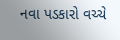નવા પડકારો વચ્ચે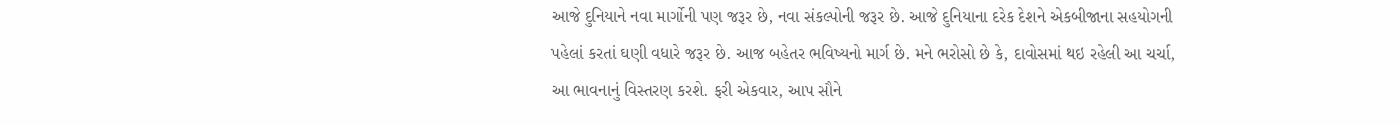આજે દુનિયાને નવા માર્ગોની પણ જરૂર છે, નવા સંકલ્પોની જરૂર છે. આજે દુનિયાના દરેક દેશને એકબીજાના સહયોગની પહેલાં કરતાં ઘણી વધારે જરૂર છે. આજ બહેતર ભવિષ્યનો માર્ગ છે. મને ભરોસો છે કે, દાવોસમાં થઇ રહેલી આ ચર્ચા, આ ભાવનાનું વિસ્તરણ કરશે. ફરી એકવાર, આપ સૌને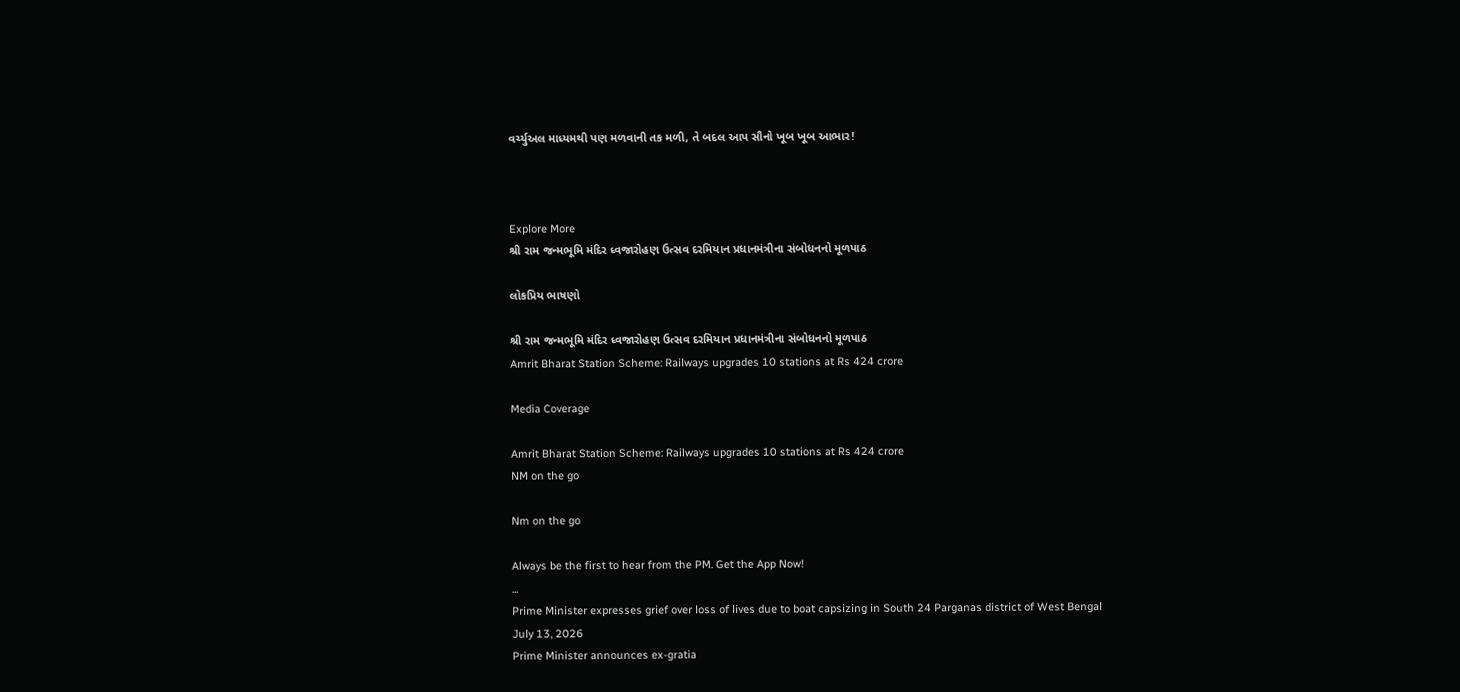વર્ચ્યુઅલ માધ્યમથી પણ મળવાની તક મળી, તે બદલ આપ સૌનો ખૂબ ખૂબ આભાર!



Explore More
શ્રી રામ જન્મભૂમિ મંદિર ધ્વજારોહણ ઉત્સવ દરમિયાન પ્રધાનમંત્રીના સંબોધનનો મૂળપાઠ

લોકપ્રિય ભાષણો

શ્રી રામ જન્મભૂમિ મંદિર ધ્વજારોહણ ઉત્સવ દરમિયાન પ્રધાનમંત્રીના સંબોધનનો મૂળપાઠ
Amrit Bharat Station Scheme: Railways upgrades 10 stations at Rs 424 crore

Media Coverage

Amrit Bharat Station Scheme: Railways upgrades 10 stations at Rs 424 crore
NM on the go

Nm on the go

Always be the first to hear from the PM. Get the App Now!
...
Prime Minister expresses grief over loss of lives due to boat capsizing in South 24 Parganas district of West Bengal
July 13, 2026
Prime Minister announces ex-gratia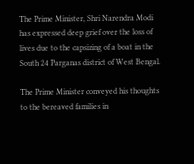The Prime Minister, Shri Narendra Modi has expressed deep grief over the loss of lives due to the capsizing of a boat in the South 24 Parganas district of West Bengal.

The Prime Minister conveyed his thoughts to the bereaved families in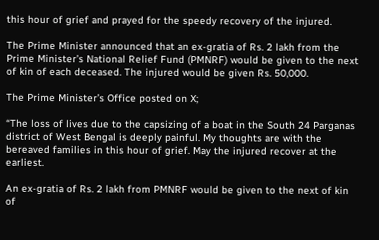this hour of grief and prayed for the speedy recovery of the injured.

The Prime Minister announced that an ex-gratia of Rs. 2 lakh from the Prime Minister’s National Relief Fund (PMNRF) would be given to the next of kin of each deceased. The injured would be given Rs. 50,000.

The Prime Minister’s Office posted on X;

“The loss of lives due to the capsizing of a boat in the South 24 Parganas district of West Bengal is deeply painful. My thoughts are with the bereaved families in this hour of grief. May the injured recover at the earliest.

An ex-gratia of Rs. 2 lakh from PMNRF would be given to the next of kin of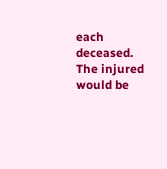each deceased. The injured would be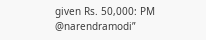given Rs. 50,000: PM @narendramodi”